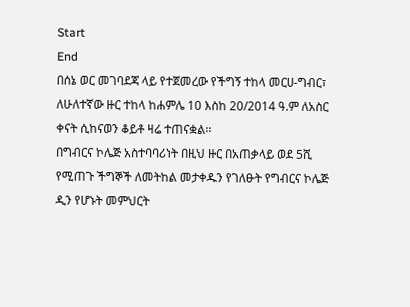Start
End
በሰኔ ወር መገባደጃ ላይ የተጀመረው የችግኝ ተከላ መርሀ-ግብር፣ ለሁለተኛው ዙር ተከላ ከሐምሌ 10 እስከ 20/2014 ዓ.ም ለአስር ቀናት ሲከናወን ቆይቶ ዛሬ ተጠናቋል፡፡
በግብርና ኮሌጅ አስተባባሪነት በዚህ ዙር በአጠቃላይ ወደ 5ሺ የሚጠጉ ችግኞች ለመትከል መታቀዱን የገለፁት የግብርና ኮሌጅ ዲን የሆኑት መምህርት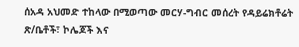ሰአዳ አህመድ ተከላው በሚወጣው መርሃ-ግብር መሰረት የዳይሬክቶሬት ጽ/ቤቶች፣ ኮሌጆች እና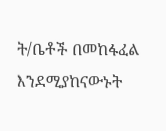ት/ቤቶች በመከፋፈል እንደሚያከናውኑት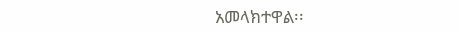አመላክተዋል፡፡